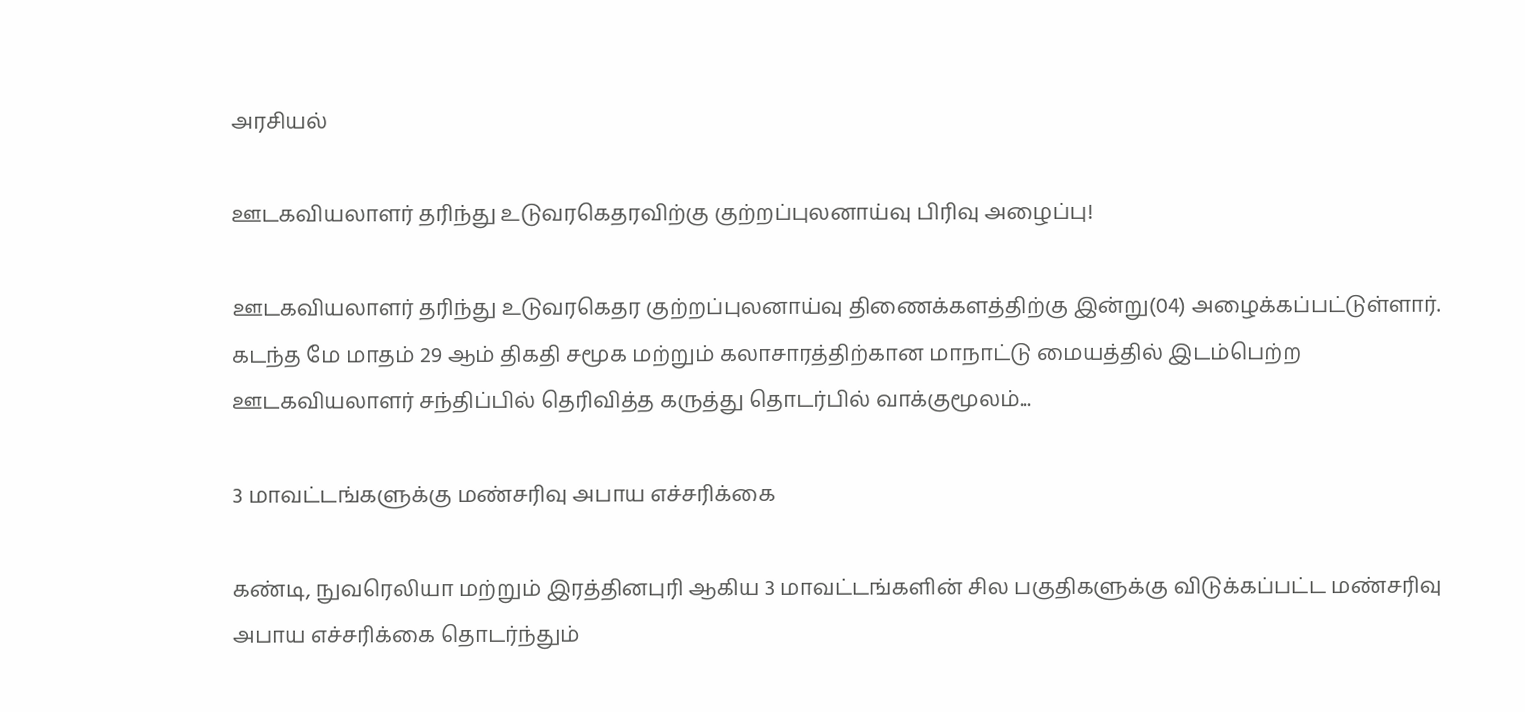அரசியல்

ஊடகவியலாளர் தரிந்து உடுவரகெதரவிற்கு குற்றப்புலனாய்வு பிரிவு அழைப்பு!

ஊடகவியலாளர் தரிந்து உடுவரகெதர குற்றப்புலனாய்வு திணைக்களத்திற்கு இன்று(04) அழைக்கப்பட்டுள்ளார். கடந்த மே மாதம் 29 ஆம் திகதி சமூக மற்றும் கலாசாரத்திற்கான மாநாட்டு மையத்தில் இடம்பெற்ற ஊடகவியலாளர் சந்திப்பில் தெரிவித்த கருத்து தொடர்பில் வாக்குமூலம்...

3 மாவட்டங்களுக்கு மண்சரிவு அபாய எச்சரிக்கை

கண்டி, நுவரெலியா மற்றும் இரத்தினபுரி ஆகிய 3 மாவட்டங்களின் சில பகுதிகளுக்கு விடுக்கப்பட்ட மண்சரிவு அபாய எச்சரிக்கை தொடர்ந்தும்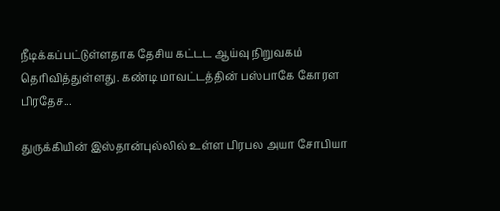நீடிக்கப்பட்டுள்ளதாக தேசிய கட்டட ஆய்வு நிறுவகம் தெரிவித்துள்ளது. கண்டி மாவட்டத்தின் பஸ்பாகே கோரள பிரதேச...

துருக்கியின் இஸ்தான்புல்லில் உள்ள பிரபல அயா சோபியா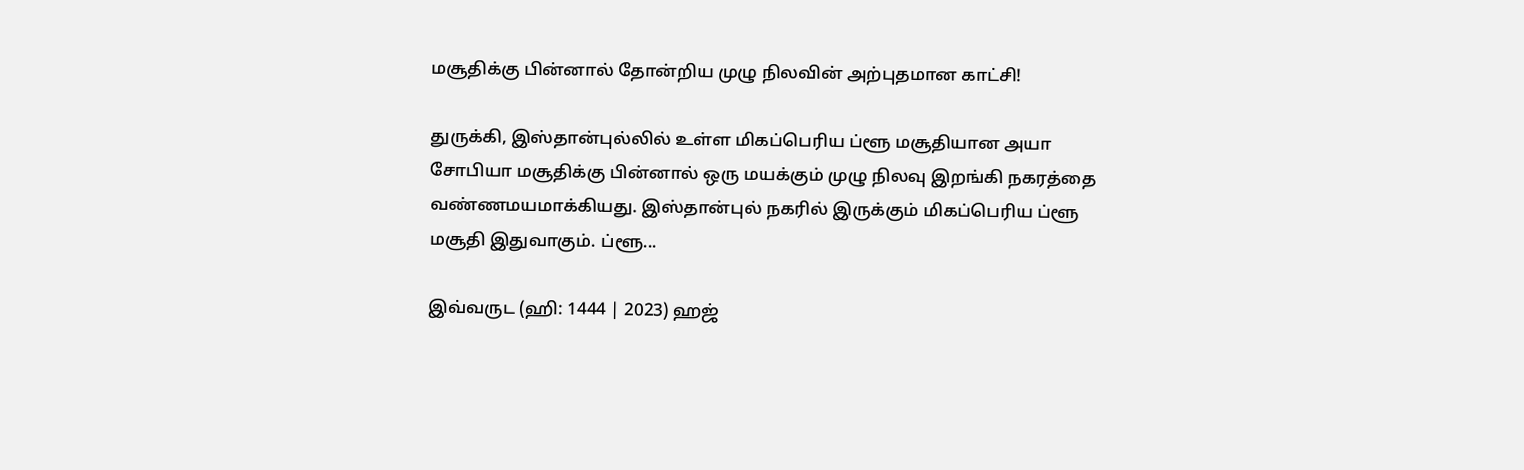மசூதிக்கு பின்னால் தோன்றிய முழு நிலவின் அற்புதமான காட்சி!

துருக்கி, இஸ்தான்புல்லில் உள்ள மிகப்பெரிய ப்ளூ மசூதியான அயா சோபியா மசூதிக்கு பின்னால் ஒரு மயக்கும் முழு நிலவு இறங்கி நகரத்தை வண்ணமயமாக்கியது. இஸ்தான்புல் நகரில் இருக்கும் மிகப்பெரிய ப்ளூ மசூதி இதுவாகும். ப்ளூ...

இவ்வருட (ஹி: 1444 | 2023) ஹஜ்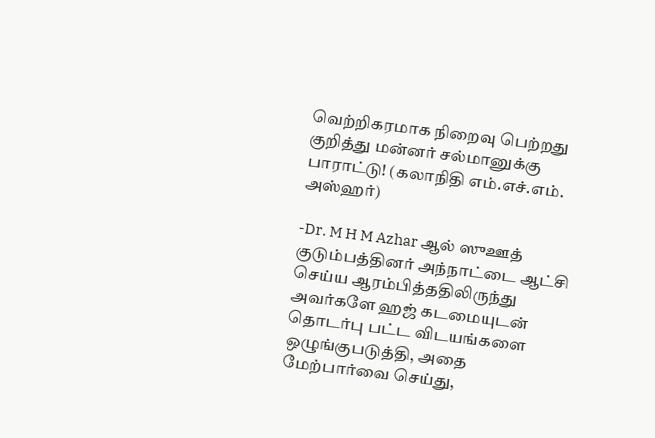வெற்றிகரமாக நிறைவு பெற்றது குறித்து மன்னர் சல்மானுக்கு பாராட்டு! (கலாநிதி எம்.எச்.எம். அஸ்ஹர்)

-Dr. M H M Azhar ஆல் ஸுஊத் குடும்பத்தினர் அந்நாட்டை ஆட்சி செய்ய ஆரம்பித்ததிலிருந்து அவர்களே ஹஜ் கடமையுடன் தொடர்பு பட்ட விடயங்களை ஒழுங்குபடுத்தி, அதை மேற்பார்வை செய்து,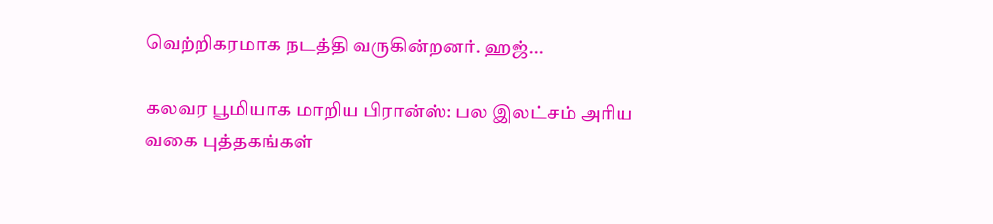வெற்றிகரமாக நடத்தி வருகின்றனர். ஹஜ்...

கலவர பூமியாக மாறிய பிரான்ஸ்: பல இலட்சம் அரிய வகை புத்தகங்கள்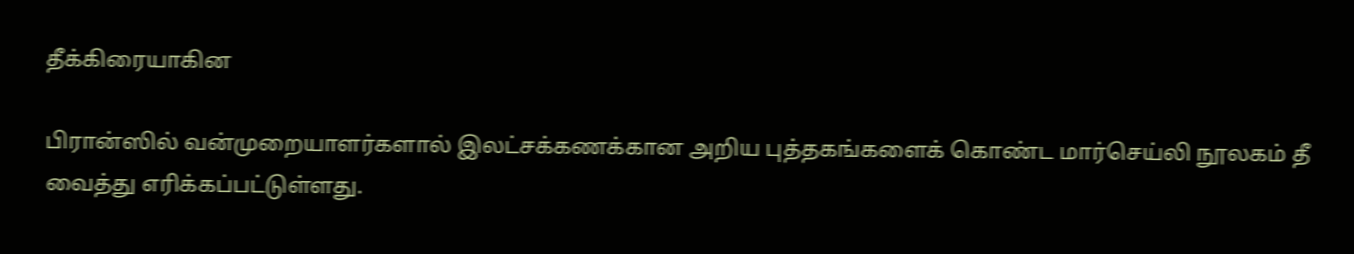தீக்கிரையாகின

பிரான்ஸில் வன்முறையாளர்களால் இலட்சக்கணக்கான அறிய புத்தகங்களைக் கொண்ட மார்செய்லி நூலகம் தீ வைத்து எரிக்கப்பட்டுள்ளது.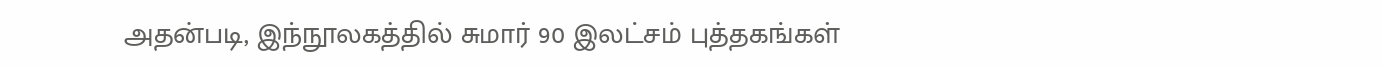அதன்படி, இந்நூலகத்தில் சுமார் 90 இலட்சம் புத்தகங்கள்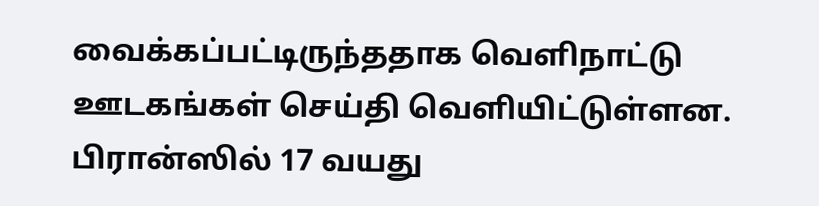வைக்கப்பட்டிருந்ததாக வெளிநாட்டு ஊடகங்கள் செய்தி வெளியிட்டுள்ளன. பிரான்ஸில் 17 வயது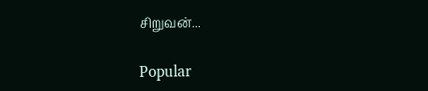சிறுவன்...

Popular